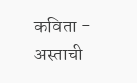कविता - अस्ताची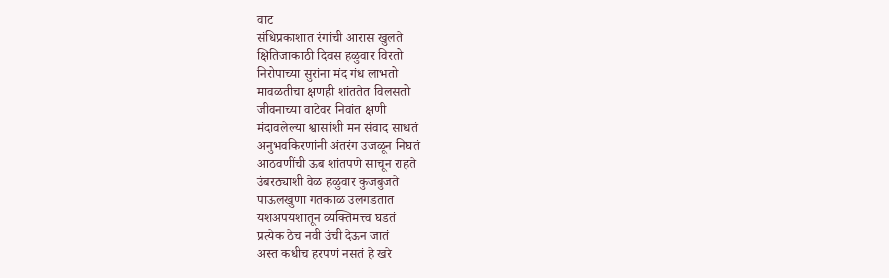वाट
संधिप्रकाशात रंगांची आरास खुलते
क्षितिजाकाठी दिवस हळुवार विरतो
निरोपाच्या सुरांना मंद गंध लाभतो
मावळतीचा क्षणही शांततेत विलसतो
जीवनाच्या वाटेवर निवांत क्षणी
मंदावलेल्या श्वासांशी मन संवाद साधतं
अनुभवकिरणांनी अंतरंग उजळून निघतं
आठवणींची ऊब शांतपणे साचून राहते
उंबरठ्याशी वेळ हळुवार कुजबुजते
पाऊलखुणा गतकाळ उलगडतात
यशअपयशातून व्यक्तिमत्त्व घडतं
प्रत्येक ठेच नवी उंची देऊन जातं
अस्त कधीच हरपणं नसतं हे खरे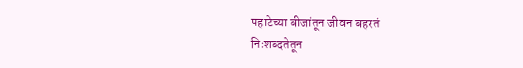पहाटेच्या बीजांतून जीवन बहरतं
निःशब्दतेतून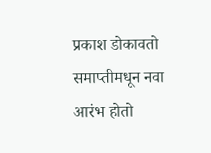प्रकाश डोकावतो
समाप्तीमधून नवा आरंभ होतो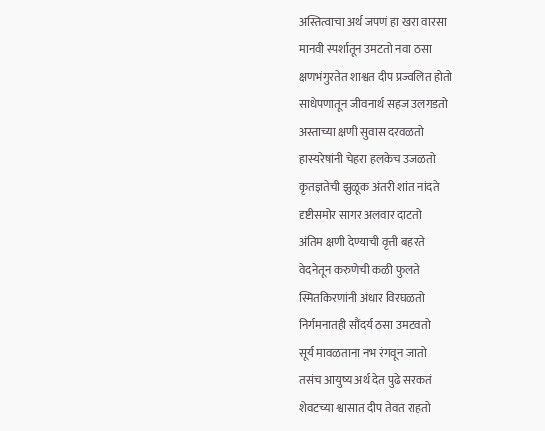अस्तित्वाचा अर्थ जपणं हा खरा वारसा
मानवी स्पर्शातून उमटतो नवा ठसा
क्षणभंगुरतेत शाश्वत दीप प्रज्वलित होतो
साधेपणातून जीवनार्थ सहज उलगडतो
अस्ताच्या क्षणी सुवास दरवळतो
हास्यरेषांनी चेहरा हलकेच उजळतो
कृतज्ञतेची झुळूक अंतरी शांत नांदते
दृष्टीसमोर सागर अलवार दाटतो
अंतिम क्षणी देण्याची वृत्ती बहरते
वेदनेतून करुणेची कळी फुलते
स्मितकिरणांनी अंधार विरघळतो
निर्गमनातही सौंदर्य ठसा उमटवतो
सूर्य मावळताना नभ रंगवून जातो
तसंच आयुष्य अर्थ देत पुढे सरकतं
शेवटच्या श्वासात दीप तेवत राहतो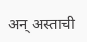अन् अस्ताची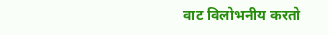वाट विलोभनीय करतो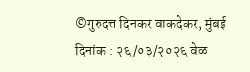©गुरुदत्त दिनकर वाकदेकर, मुंबई
दिनांक : २६/०३/२०२६ वेळ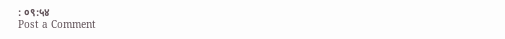: ०९:५४
Post a Comment